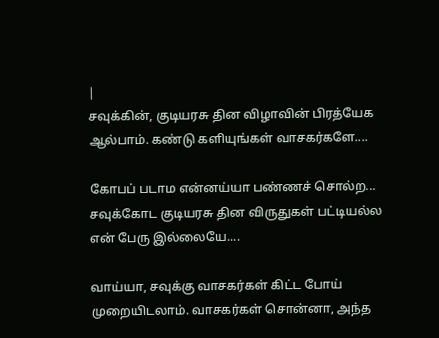|
சவுக்கின், குடியரசு தின விழாவின் பிரத்யேக ஆல்பாம். கண்டு களியுங்கள் வாசகர்களே....

கோபப் படாம என்னய்யா பண்ணச் சொல்ற... சவுக்கோட குடியரசு தின விருதுகள் பட்டியல்ல என் பேரு இல்லையே....

வாய்யா, சவுக்கு வாசகர்கள் கிட்ட போய் முறையிடலாம். வாசகர்கள் சொன்னா, அந்த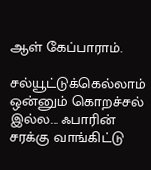ஆள் கேப்பாராம்.

சல்யூட்டுக்கெல்லாம் ஒன்னும் கொறச்சல் இல்ல... ஃபாரின் சரக்கு வாங்கிட்டு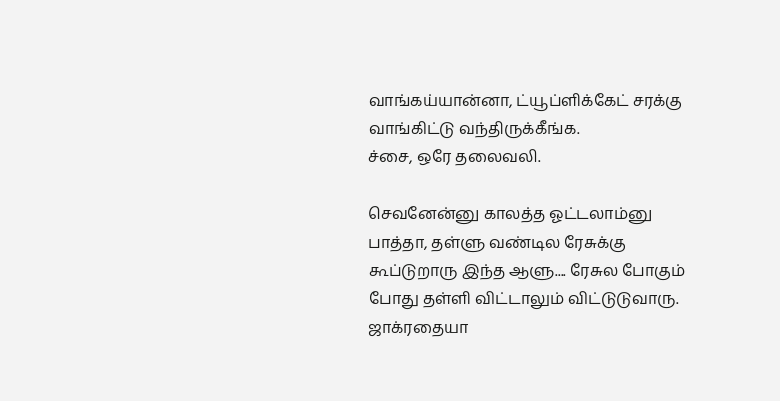வாங்கய்யான்னா, ட்யூப்ளிக்கேட் சரக்கு வாங்கிட்டு வந்திருக்கீங்க.
ச்சை, ஒரே தலைவலி.

செவனேன்னு காலத்த ஓட்டலாம்னு பாத்தா, தள்ளு வண்டில ரேசுக்கு கூப்டுறாரு இந்த ஆளு.... ரேசுல போகும் போது தள்ளி விட்டாலும் விட்டுடுவாரு. ஜாக்ரதையா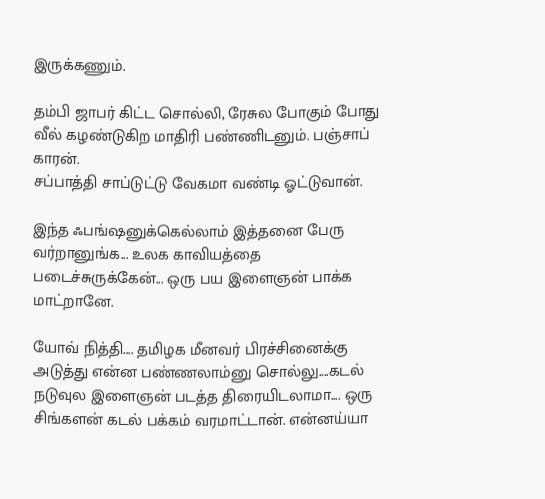இருக்கணும்.

தம்பி ஜாபர் கிட்ட சொல்லி, ரேசுல போகும் போது வீல் கழண்டுகிற மாதிரி பண்ணிடனும். பஞ்சாப் காரன்.
சப்பாத்தி சாப்டுட்டு வேகமா வண்டி ஓட்டுவான்.

இந்த ஃபங்ஷனுக்கெல்லாம் இத்தனை பேரு வர்றானுங்க... உலக காவியத்தை படைச்சுருக்கேன்... ஒரு பய இளைஞன் பாக்க மாட்றானே.

யோவ் நித்தி.... தமிழக மீனவர் பிரச்சினைக்கு அடுத்து என்ன பண்ணலாம்னு சொல்லு....கடல் நடுவுல இளைஞன் படத்த திரையிடலாமா.... ஒரு சிங்களன் கடல் பக்கம் வரமாட்டான். என்னய்யா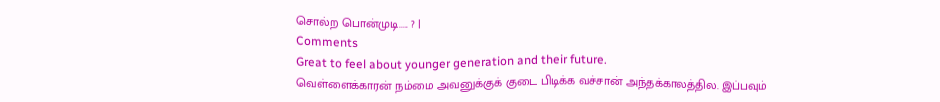சொல்ற பொன்முடி..... ? |
Comments
Great to feel about younger generation and their future.
வெள்ளைக்காரன் நம்மை அவனுக்குக் குடை பிடிக்க வச்சான் அந்தக்காலத்தில. இப்பவும்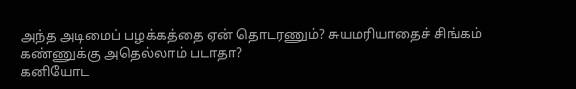அந்த அடிமைப் பழக்கத்தை ஏன் தொடரணும்? சுயமரியாதைச் சிங்கம் கண்ணுக்கு அதெல்லாம் படாதா?
கனியோட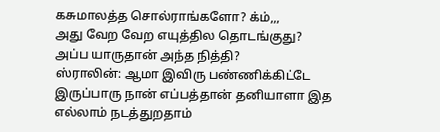கசுமாலத்த சொல்ராங்களோ? க்ம்,,,
அது வேற வேற எயுத்தில தொடங்குது?
அப்ப யாருதான் அந்த நித்தி?
ஸ்ராலின்: ஆமா இவிரு பண்ணிக்கிட்டே இருப்பாரு நான் எப்பத்தான் தனியாளா இத எல்லாம் நடத்துறதாம்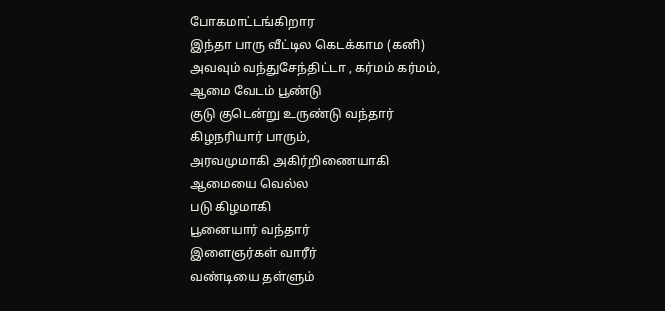போகமாட்டங்கிறார
இந்தா பாரு வீட்டில கெடக்காம (கனி) அவவும் வந்துசேந்திட்டா , கர்மம் கர்மம்,
ஆமை வேடம் பூண்டு
குடு குடென்று உருண்டு வந்தார்
கிழநரியார் பாரும்,
அரவமுமாகி அகிர்றிணையாகி
ஆமையை வெல்ல
படு கிழமாகி
பூனையார் வந்தார்
இளைஞர்கள் வாரீர்
வண்டியை தள்ளும்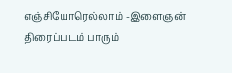எஞ்சியோரெல்லாம் -இளைஞன்
திரைப்படம் பாரும்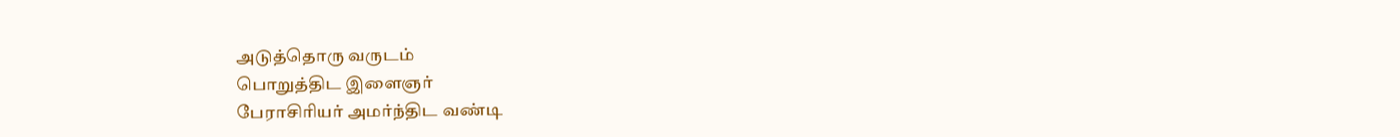அடுத்தொரு வருடம்
பொறுத்திட இளைஞர்
பேராசிரியர் அமர்ந்திட வண்டி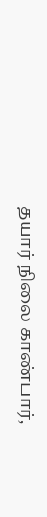தயார் நிலை காண்பார்,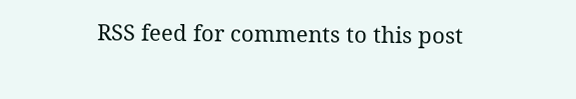RSS feed for comments to this post